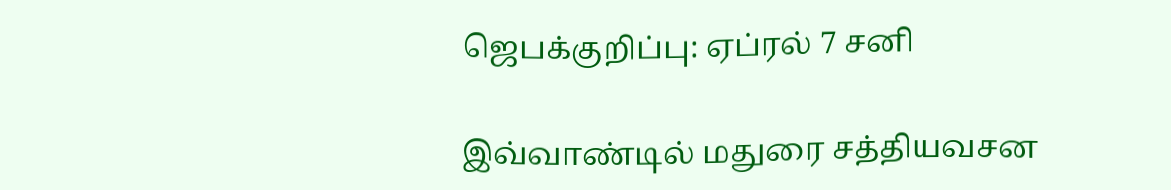ஜெபக்குறிப்பு: ஏப்ரல் 7 சனி

இவ்வாண்டில் மதுரை சத்தியவசன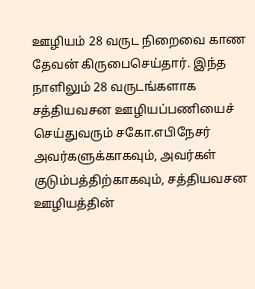ஊழியம் 28 வருட நிறைவை காண தேவன் கிருபைசெய்தார். இந்த நாளிலும் 28 வருடங்களாக சத்தியவசன ஊழியப்பணியைச் செய்துவரும் சகோ.எபிநேசர் அவர்களுக்காகவும், அவர்கள் குடும்பத்திற்காகவும், சத்தியவசன ஊழியத்தின்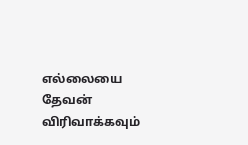எல்லையை தேவன் விரிவாக்கவும்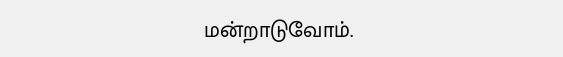மன்றாடுவோம்.